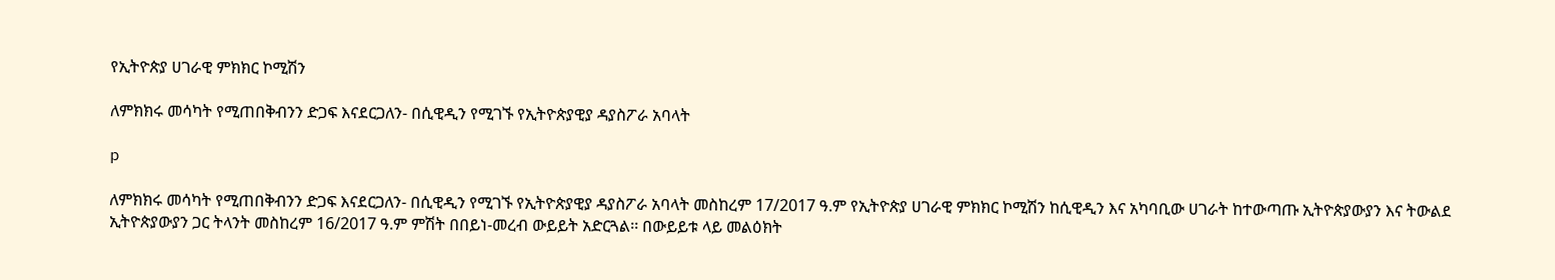የኢትዮጵያ ሀገራዊ ምክክር ኮሚሽን

ለምክክሩ መሳካት የሚጠበቅብንን ድጋፍ እናደርጋለን- በሲዊዲን የሚገኙ የኢትዮጵያዊያ ዳያስፖራ አባላት

p

ለምክክሩ መሳካት የሚጠበቅብንን ድጋፍ እናደርጋለን- በሲዊዲን የሚገኙ የኢትዮጵያዊያ ዳያስፖራ አባላት መስከረም 17/2017 ዓ.ም የኢትዮጵያ ሀገራዊ ምክክር ኮሚሽን ከሲዊዲን እና አካባቢው ሀገራት ከተውጣጡ ኢትዮጵያውያን እና ትውልደ ኢትዮጵያውያን ጋር ትላንት መስከረም 16/2017 ዓ.ም ምሽት በበይነ-መረብ ውይይት አድርጓል፡፡ በውይይቱ ላይ መልዕክት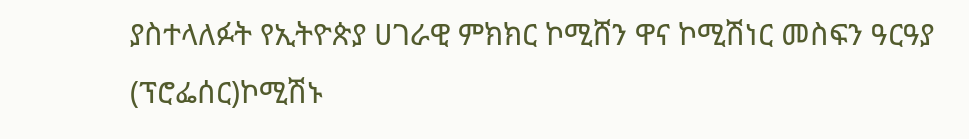ያስተላለፉት የኢትዮጵያ ሀገራዊ ምክክር ኮሚሸን ዋና ኮሚሽነር መስፍን ዓርዓያ (ፕሮፌሰር)ኮሚሽኑ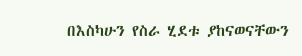በእስካሁን የስራ ሂደቱ ያከናወናቸውን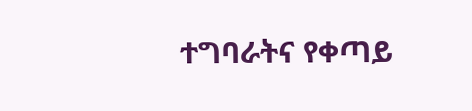ተግባራትና የቀጣይ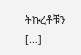ትኩረቶቹን […]